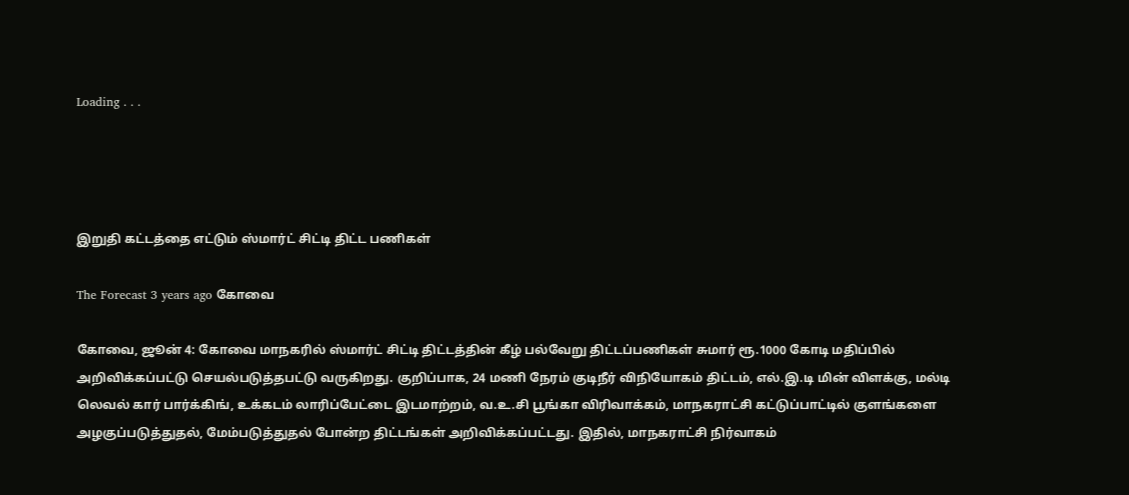Loading . . .




இறுதி கட்டத்தை எட்டும் ஸ்மார்ட் சிட்டி திட்ட பணிகள்

The Forecast 3 years ago கோவை

கோவை, ஜூன் 4: கோவை மாநகரில் ஸ்மார்ட் சிட்டி திட்டத்தின் கீழ் பல்வேறு திட்டப்பணிகள் சுமார் ரூ.1000 கோடி மதிப்பில் அறிவிக்கப்பட்டு செயல்படுத்தபட்டு வருகிறது. குறிப்பாக, 24 மணி நேரம் குடிநீர் விநியோகம் திட்டம், எல்.இ.டி மின் விளக்கு, மல்டி லெவல் கார் பார்க்கிங், உக்கடம் லாரிப்பேட்டை இடமாற்றம், வ.உ.சி பூங்கா விரிவாக்கம், மாநகராட்சி கட்டுப்பாட்டில் குளங்களை அழகுப்படுத்துதல், மேம்படுத்துதல் போன்ற திட்டங்கள் அறிவிக்கப்பட்டது. இதில், மாநகராட்சி நிர்வாகம்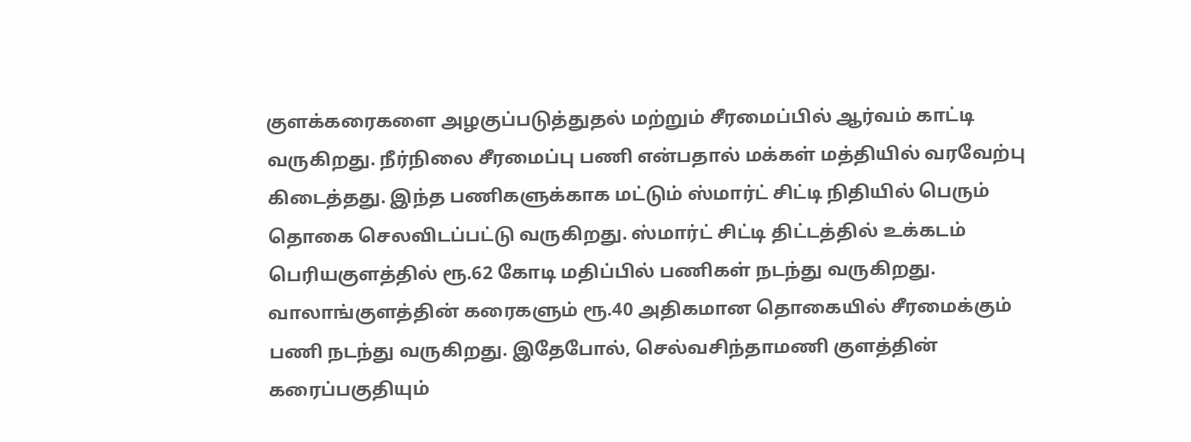குளக்கரைகளை அழகுப்படுத்துதல் மற்றும் சீரமைப்பில் ஆர்வம் காட்டி வருகிறது. நீர்நிலை சீரமைப்பு பணி என்பதால் மக்கள் மத்தியில் வரவேற்பு கிடைத்தது. இந்த பணிகளுக்காக மட்டும் ஸ்மார்ட் சிட்டி நிதியில் பெரும் தொகை செலவிடப்பட்டு வருகிறது. ஸ்மார்ட் சிட்டி திட்டத்தில் உக்கடம் பெரியகுளத்தில் ரூ.62 கோடி மதிப்பில் பணிகள் நடந்து வருகிறது. வாலாங்குளத்தின் கரைகளும் ரூ.40 அதிகமான தொகையில் சீரமைக்கும் பணி நடந்து வருகிறது. இதேபோல், செல்வசிந்தாமணி குளத்தின் கரைப்பகுதியும்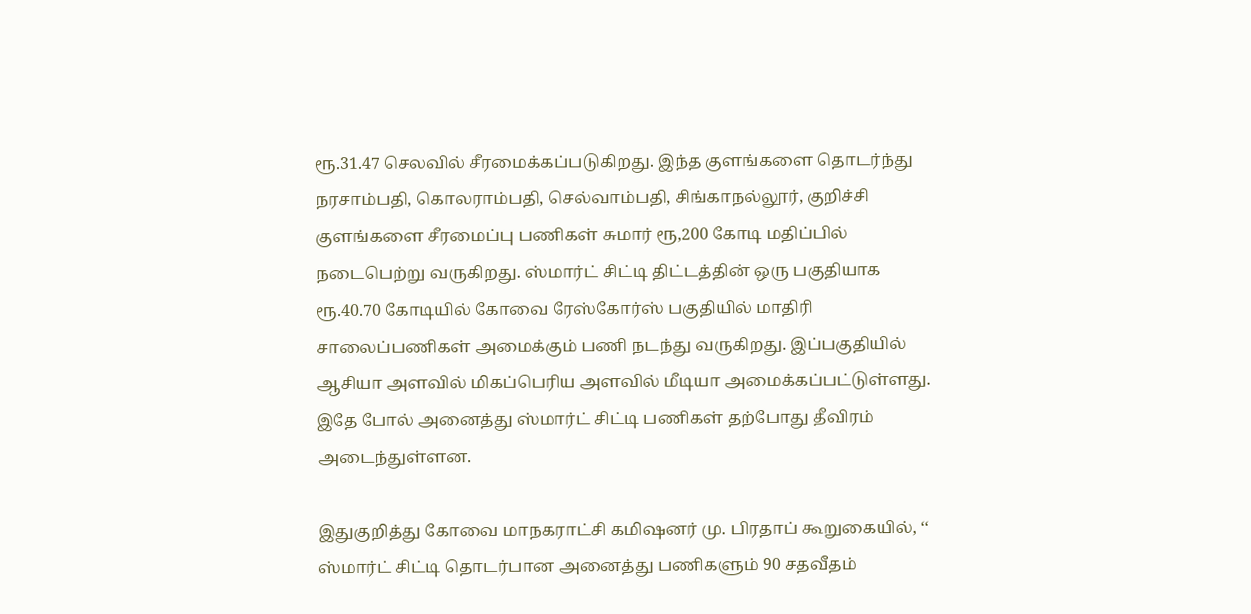ரூ.31.47 செலவில் சீரமைக்கப்படுகிறது. இந்த குளங்களை தொடர்ந்து நரசாம்பதி, கொலராம்பதி, செல்வாம்பதி, சிங்காநல்லூர், குறிச்சி குளங்களை சீரமைப்பு பணிகள் சுமார் ரூ,200 கோடி மதிப்பில் நடைபெற்று வருகிறது. ஸ்மார்ட் சிட்டி திட்டத்தின் ஒரு பகுதியாக ரூ.40.70 கோடியில் கோவை ரேஸ்கோர்ஸ் பகுதியில் மாதிரி சாலைப்பணிகள் அமைக்கும் பணி நடந்து வருகிறது. இப்பகுதியில் ஆசியா அளவில் மிகப்பெரிய அளவில் மீடியா அமைக்கப்பட்டுள்ளது. இதே போல் அனைத்து ஸ்மார்ட் சிட்டி பணிகள் தற்போது தீவிரம் அடைந்துள்ளன.

இதுகுறித்து கோவை மாநகராட்சி கமிஷனர் மு. பிரதாப் கூறுகையில், ‘‘ ஸ்மார்ட் சிட்டி தொடர்பான அனைத்து பணிகளும் 90 சதவீதம்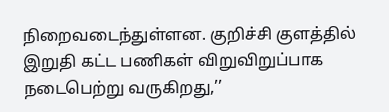நிறைவடைந்துள்ளன. குறிச்சி குளத்தில் இறுதி கட்ட பணிகள் விறுவிறுப்பாக நடைபெற்று வருகிறது,’’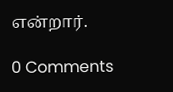என்றார்.

0 Comments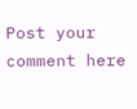Post your comment here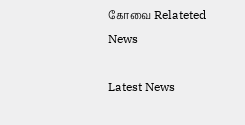கோவை Relateted News

Latest News